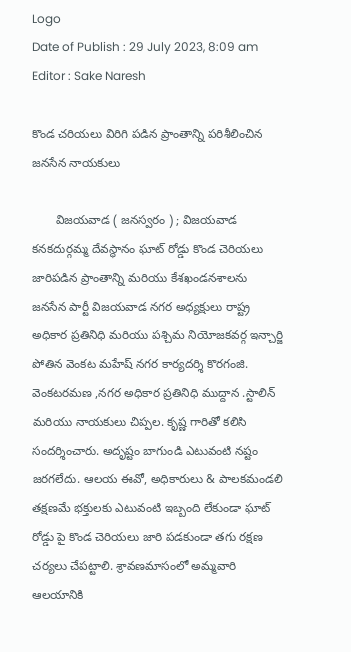Logo
Date of Publish : 29 July 2023, 8:09 am
Editor : Sake Naresh

కొండ చరియలు విరిగి పడిన ప్రాంతాన్ని పరిశీలించిన జనసేన నాయకులు

       విజయవాడ ( జనస్వరం ) ; విజయవాడ కనకదుర్గమ్మ దేవస్థానం ఘాట్ రోడ్డు కొండ చెరియలు జారిపడిన ప్రాంతాన్ని మరియు కేశఖండనశాలను జనసేన పార్టీ విజయవాడ నగర అధ్యక్షులు రాష్ట్ర అధికార ప్రతినిధి మరియు పశ్చిమ నియోజకవర్గ ఇన్చార్జి పోతిన వెంకట మహేష్ నగర కార్యదర్శి కొరగంజి. వెంకటరమణ ,నగర అధికార ప్రతినిధి ముద్దాన .స్టాలిన్ మరియు నాయకులు చిప్పల. కృష్ణ గారితో కలిసి సందర్శించారు. అదృష్టం బాగుండి ఎటువంటి నష్టం జరగలేదు. ఆలయ ఈవో, అధికారులు & పాలకమండలి తక్షణమే భక్తులకు ఎటువంటి ఇబ్బంది లేకుండా ఘాట్ రోడ్డు పై కొండ చెరియలు జారి పడకుండా తగు రక్షణ చర్యలు చేపట్టాలి. శ్రావణమాసంలో అమ్మవారి ఆలయానికి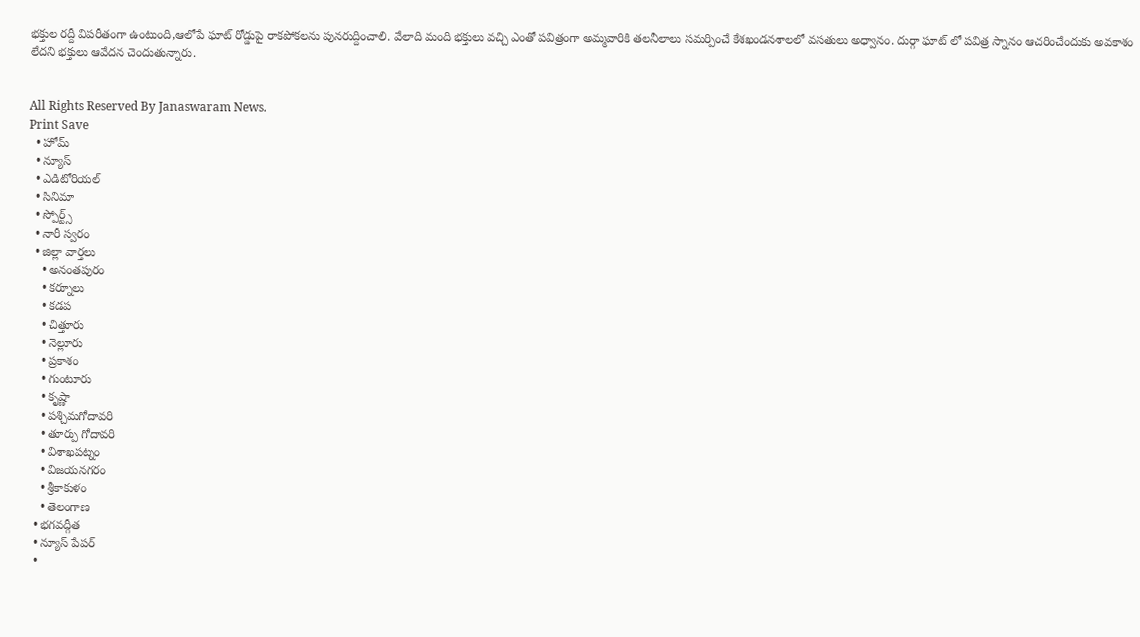భక్తుల రద్దీ విపరీతంగా ఉంటుంది,ఆలోపే ఘాట్ రోడ్డుపై రాకపోకలను పునరుద్దించాలి. వేలాది మంది భక్తులు వచ్చి ఎంతో పవిత్రంగా అమ్మవారికి తలనీలాలు సమర్పించే కేశఖండనశాలలో వసతులు అధ్వానం. దుర్గా ఘాట్ లో పవిత్ర స్నానం ఆచరించేందుకు అవకాశం లేదని భక్తులు ఆవేదన చెందుతున్నారు.


All Rights Reserved By Janaswaram News.
Print Save
  • హోమ్
  • న్యూస్
  • ఎడిటోరియల్
  • సినిమా
  • స్పోర్ట్స్
  • నారీ స్వరం
  • జిల్లా వార్తలు
    • అనంతపురం
    • కర్నూలు
    • కడప
    • చిత్తూరు
    • నెల్లూరు
    • ప్రకాశం
    • గుంటూరు
    • కృష్ణా
    • పశ్చిమగోదావరి
    • తూర్పు గోదావరి
    • విశాఖపట్నం
    • విజయనగరం
    • శ్రీకాకుళం
    • తెలంగాణ
  • భగవద్గీత
  • న్యూస్ పేపర్
  •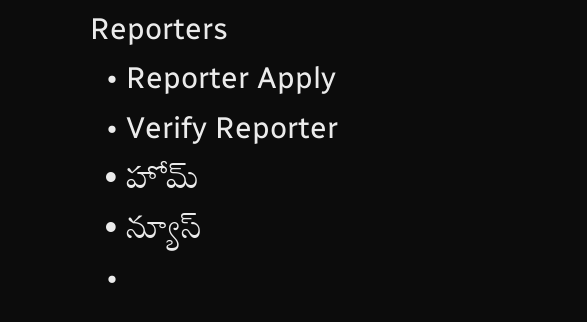Reporters
  • Reporter Apply
  • Verify Reporter
  • హోమ్
  • న్యూస్
  •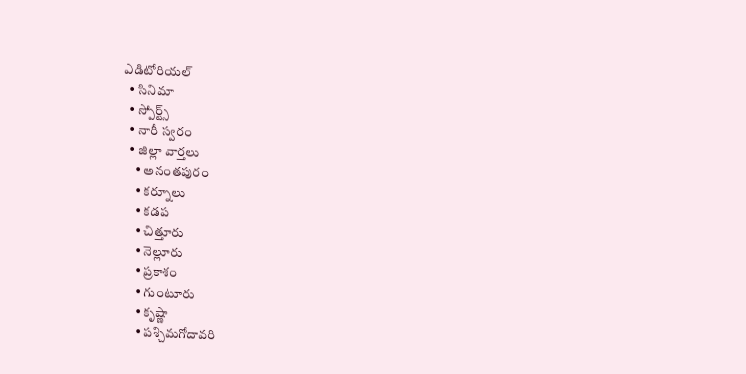ఎడిటోరియల్
  • సినిమా
  • స్పోర్ట్స్
  • నారీ స్వరం
  • జిల్లా వార్తలు
    • అనంతపురం
    • కర్నూలు
    • కడప
    • చిత్తూరు
    • నెల్లూరు
    • ప్రకాశం
    • గుంటూరు
    • కృష్ణా
    • పశ్చిమగోదావరి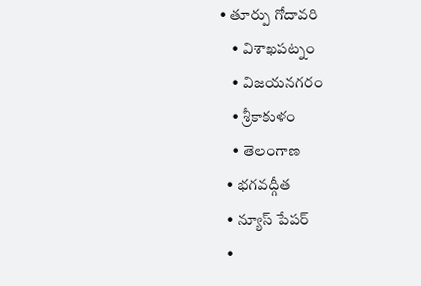• తూర్పు గోదావరి
    • విశాఖపట్నం
    • విజయనగరం
    • శ్రీకాకుళం
    • తెలంగాణ
  • భగవద్గీత
  • న్యూస్ పేపర్
  •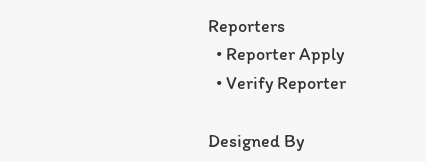Reporters
  • Reporter Apply
  • Verify Reporter

Designed By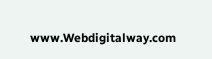www.Webdigitalway.com